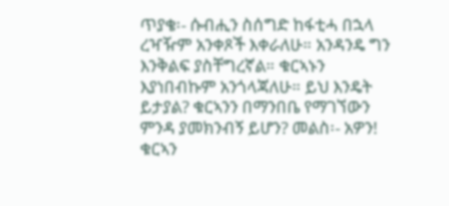ጥያቄ፡- ሱብሒን ስሰግድ ከፋቲሓ በኋላ ረዣዥም አንቀጾች እቀራለሁ። አንዳንዴ ግን እንቅልፍ ያስቸግረኛል። ቁርኣኑን እያነበብኩም አንጎላጃለሁ። ይህ እንዴት ይታያል? ቁርኣንን በማንበቤ የማገኘውን ምንዳ ያመክንብኝ ይሆን? መልስ፡- አዎን! ቁርኣን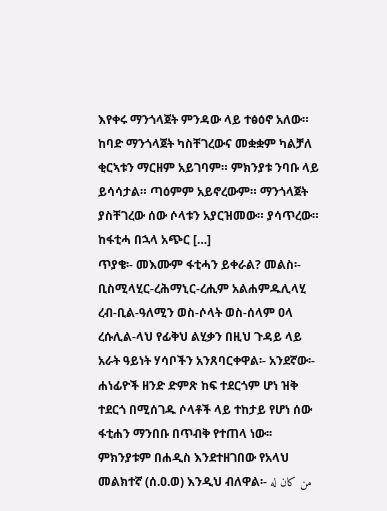እየቀሩ ማንጎላጀት ምንዳው ላይ ተፅዕኖ አለው። ከባድ ማንጎላጀት ካስቸገረውና መቋቋም ካልቻለ ቂርኣቱን ማርዘም አይገባም። ምክንያቱ ንባቡ ላይ ይሳሳታል። ጣዕምም አይኖረውም። ማንጎላጀት ያስቸገረው ሰው ሶላቱን አያርዝመው። ያሳጥረው። ከፋቲሓ በኋላ አጭር […]
ጥያቄ፡- መእሙም ፋቲሓን ይቀራል? መልስ፡- ቢስሚላሂር-ረሕማኒር-ረሒም አልሐምዱሊላሂ ረብ-ቢል-ዓለሚን ወስ-ሶላት ወስ-ሰላም ዐላ ረሱሊል-ላህ የፊቅህ ልሂቃን በዚህ ጉዳይ ላይ አራት ዓይነት ሃሳቦችን አንጸባርቀዋል፡- አንደኛው፡- ሐነፊዮች ዘንድ ድምጽ ከፍ ተደርጎም ሆነ ዝቅ ተደርጎ በሚሰገዱ ሶላቶች ላይ ተከታይ የሆነ ሰው ፋቲሐን ማንበቡ በጥብቅ የተጠላ ነው፡፡ ምክንያቱም በሐዲስ እንደተዘገበው የአላህ መልክተኛ (ሰ.ዐ.ወ) እንዲህ ብለዋል፡- من كان له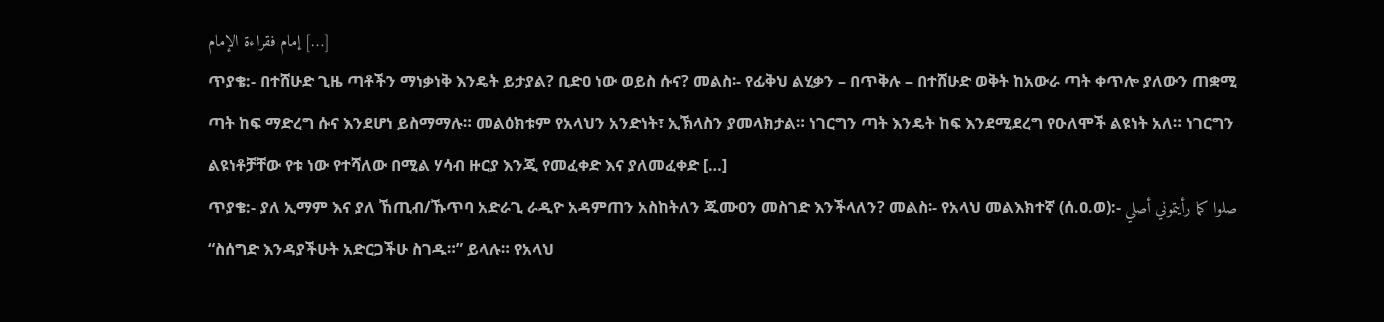إمام فقراءة الإمام […]
ጥያቄ:- በተሸሁድ ጊዜ ጣቶችን ማነቃነቅ እንዴት ይታያል? ቢድዐ ነው ወይስ ሱና? መልስ፡- የፊቅህ ልሂቃን – በጥቅሉ – በተሸሁድ ወቅት ከአውራ ጣት ቀጥሎ ያለውን ጠቋሚ ጣት ከፍ ማድረግ ሱና እንደሆነ ይስማማሉ። መልዕክቱም የአላህን አንድነት፣ ኢኽላስን ያመላክታል። ነገርግን ጣት እንዴት ከፍ እንደሚደረግ የዑለሞች ልዩነት አለ። ነገርግን ልዩነቶቻቸው የቱ ነው የተሻለው በሚል ሃሳብ ዙርያ እንጂ የመፈቀድ እና ያለመፈቀድ […]
ጥያቄ:- ያለ ኢማም እና ያለ ኸጢብ/ኹጥባ አድራጊ ራዲዮ አዳምጠን አስከትለን ጁሙዐን መስገድ እንችላለን? መልስ፡- የአላህ መልእክተኛ (ሰ.ዐ.ወ):- صلوا كما رأيتموني أصلي “ስሰግድ እንዳያችሁት አድርጋችሁ ስገዱ።” ይላሉ። የአላህ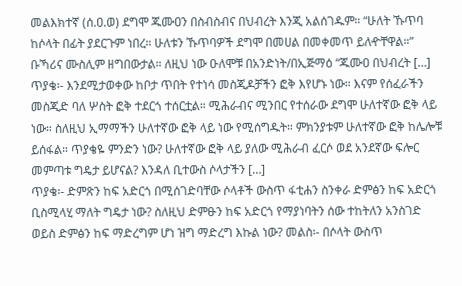መልእክተኛ (ሰ.ዐ.ወ) ደግሞ ጁሙዐን በስብስብና በህብረት እንጂ አልሰገዱም። “ሁለት ኹጥባ ከሶላት በፊት ያደርጉም ነበረ። ሁለቱን ኹጥባዎች ደግሞ በመሀል በመቀመጥ ይለዯቸዋል።” ቡኻሪና ሙስሊም ዘግበውታል። ለዚህ ነው ዑለሞቹ በአንድነት/በኢጅማዕ “ጁሙዐ በህብረት […]
ጥያቄ፡- እንደሚታወቀው ከቦታ ጥበት የተነሳ መስጂዶቻችን ፎቅ እየሆኑ ነው። እናም የሰፈራችን መስጂድ ባለ ሦስት ፎቅ ተደርጎ ተሰርቷል። ሚሕራብና ሚንበር የተሰራው ደግሞ ሁለተኛው ፎቅ ላይ ነው። ስለዚህ ኢማማችን ሁለተኛው ፎቅ ላይ ነው የሚሰግዱት። ምክንያቱም ሁለተኛው ፎቅ ከሌሎቹ ይሰፋል። ጥያቄዬ ምንድን ነው? ሁለተኛው ፎቅ ላይ ያለው ሚሕራብ ፈርሶ ወደ አንደኛው ፍሎር መምጣቱ ግዴታ ይሆናል? እንዳለ ቢተውስ ሶላታችን […]
ጥያቄ፡- ድምጽን ከፍ አድርጎ በሚሰገድባቸው ሶላቶች ውስጥ ፋቲሐን ስንቀራ ድምፅን ከፍ አድርጎ ቢስሚላሂ ማለት ግዴታ ነው? ስለዚህ ድምፁን ከፍ አድርጎ የማያነባትን ሰው ተከትለን አንስገድ ወይስ ድምፅን ከፍ ማድረግም ሆነ ዝግ ማድረግ እኩል ነው? መልስ፡- በሶላት ውስጥ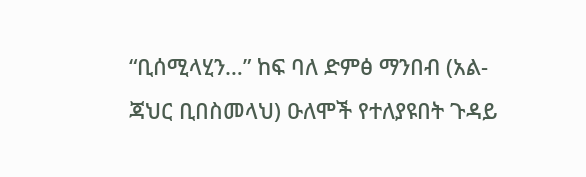“ቢሰሚላሂን…” ከፍ ባለ ድምፅ ማንበብ (አል-ጃህር ቢበስመላህ) ዑለሞች የተለያዩበት ጉዳይ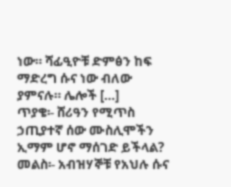ነው። ሻፊዒዮቹ ድምፅን ከፍ ማድረግ ሱና ነው ብለው ያምናሉ። ሌሎች […]
ጥያቄ፡- ሸሪዓን የሚጥስ ኃጢያተኛ ሰው ሙስሊሞችን ኢማም ሆኖ ማሰገድ ይችላል? መልስ፡- አብዝሃኞቹ የአህሉ ሱና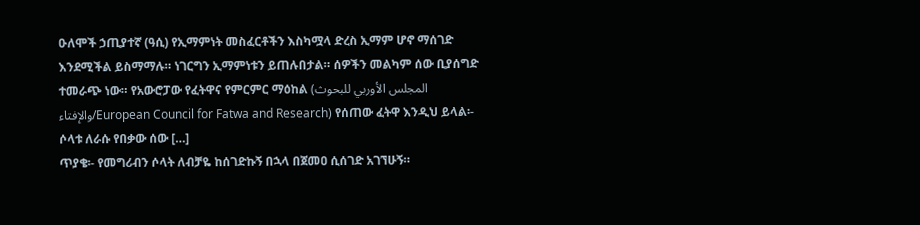ዑለሞች ኃጢያተኛ (ዓሲ) የኢማምነት መስፈርቶችን እስካሟላ ድረስ ኢማም ሆኖ ማሰገድ እንደሚችል ይስማማሉ። ነገርግን ኢማምነቱን ይጠሉበታል። ሰዎችን መልካም ሰው ቢያሰግድ ተመራጭ ነው። የአውሮፓው የፈትዋና የምርምር ማዕከል (المجلس الأوربي للبحوث والإفتاء/European Council for Fatwa and Research) የሰጠው ፈትዋ እንዲህ ይላል፡- ሶላቱ ለራሱ የበቃው ሰው […]
ጥያቄ፡- የመግሪብን ሶላት ለብቻዬ ከሰገድኩኝ በኋላ በጀመዐ ሲሰገድ አገኘሁኝ።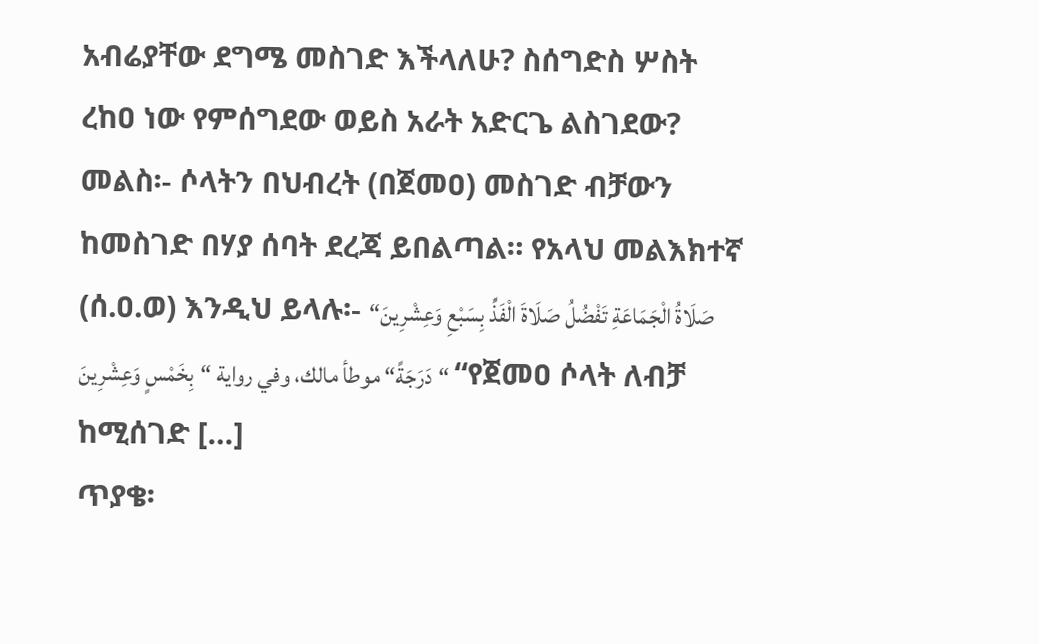አብሬያቸው ደግሜ መስገድ እችላለሁ? ስሰግድስ ሦስት ረከዐ ነው የምሰግደው ወይስ አራት አድርጌ ልስገደው? መልስ፡- ሶላትን በህብረት (በጀመዐ) መስገድ ብቻውን ከመስገድ በሃያ ሰባት ደረጃ ይበልጣል። የአላህ መልእክተኛ (ሰ.ዐ.ወ) እንዲህ ይላሉ፡- “صَلَاةُ الْجَمَاعَةِ تَفْضُلُ صَلَاةَ الْفَذِّ بِسَبْعِ وَعِشْرِينَ دَرَجَةً“ موطأ مالك، وفي رواية “بِخَمْسٍ وَعِشْرِينَ“ “የጀመዐ ሶላት ለብቻ ከሚሰገድ […]
ጥያቄ፡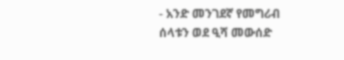- አንድ መንገደኛ የመግሪብ ሰላቱን ወደ ዒሻ መውሰድ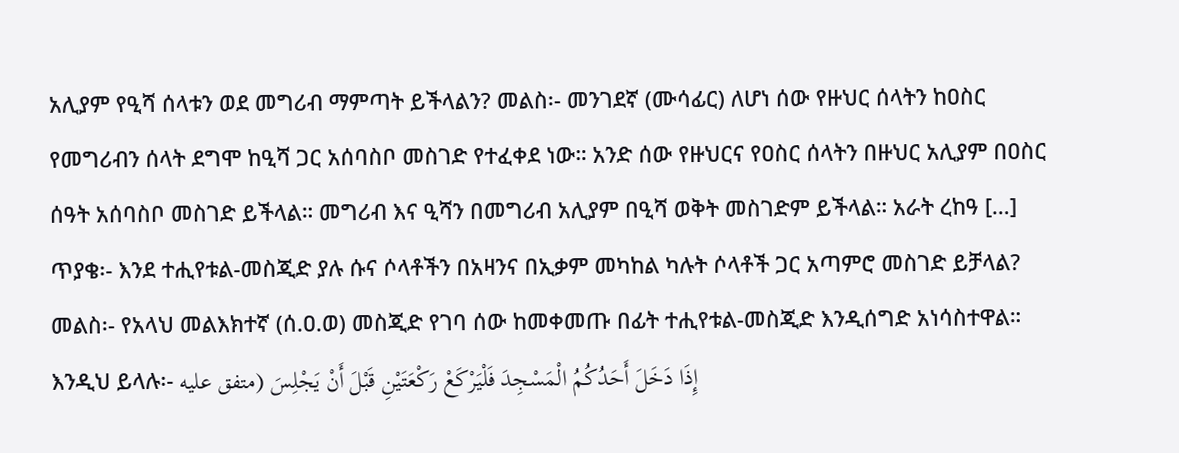አሊያም የዒሻ ሰላቱን ወደ መግሪብ ማምጣት ይችላልን? መልስ፡- መንገደኛ (ሙሳፊር) ለሆነ ሰው የዙህር ሰላትን ከዐስር የመግሪብን ሰላት ደግሞ ከዒሻ ጋር አሰባስቦ መስገድ የተፈቀደ ነው። አንድ ሰው የዙህርና የዐስር ሰላትን በዙህር አሊያም በዐስር ሰዓት አሰባስቦ መስገድ ይችላል። መግሪብ እና ዒሻን በመግሪብ አሊያም በዒሻ ወቅት መስገድም ይችላል። አራት ረከዓ […]
ጥያቄ፡- እንደ ተሒየቱል-መስጂድ ያሉ ሱና ሶላቶችን በአዛንና በኢቃም መካከል ካሉት ሶላቶች ጋር አጣምሮ መስገድ ይቻላል? መልስ፡- የአላህ መልእክተኛ (ሰ.ዐ.ወ) መስጂድ የገባ ሰው ከመቀመጡ በፊት ተሒየቱል-መስጂድ እንዲሰግድ አነሳስተዋል። እንዲህ ይላሉ፡- إِذَا دَخَلَ أَحَدُكُمُ الْمَسْجِدَ فَلْيَرْكَعْ رَكْعَتَيْنِ قَبْلَ أَنْ يَجْلِسَ (متفق عليه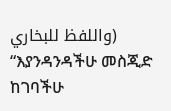واللفظ للبخاري) “እያንዳንዳችሁ መስጂድ ከገባችሁ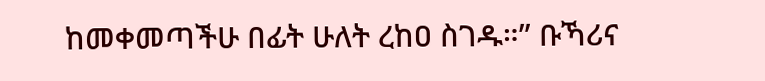ከመቀመጣችሁ በፊት ሁለት ረከዐ ስገዱ።” ቡኻሪና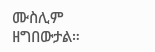ሙስሊም ዘግበውታል።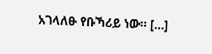አገላለፁ የቡኻሪይ ነው። […]